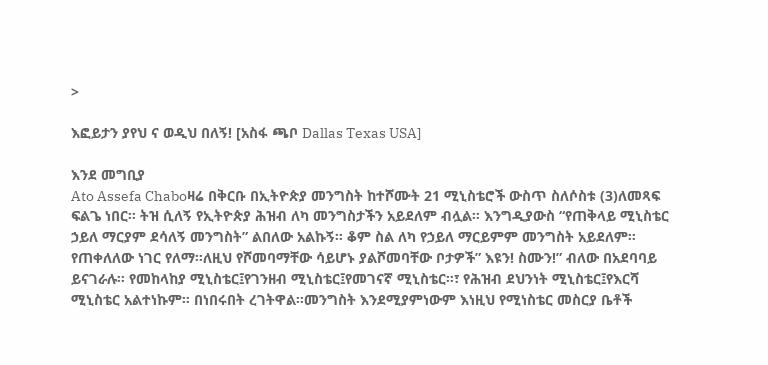>

እፎይታን ያየህ ና ወዲህ በለኝ! [አስፋ ጫቦ Dallas Texas USA]

እንደ መግቢያ
Ato Assefa Chaboዛሬ በቅርቡ በኢትዮጵያ መንግስት ከተሾሙት 21 ሚኒስቴሮች ውስጥ ስለሶስቱ (3)ለመጻፍ ፍልጌ ነበር። ትዝ ሲለኝ የኢትዮጵያ ሕዝብ ለካ መንግስታችን አይደለም ብሏል። እንግዲያውስ “የጠቅላይ ሚኒስቴር ኃይለ ማርያም ደሳለኝ መንግስት” ልበለው አልኩኝ። ቆም ስል ለካ የኃይለ ማርይምም መንግስት አይደለም። የጠቀለለው ነገር የለማ።ለዚህ የሾመባማቸው ሳይሆኑ ያልሾመባቸው ቦታዎች” እዩን! ስሙን!” ብለው በአደባባይ ይናገራሉ። የመከላከያ ሚኒስቴር፤የገንዘብ ሚኒስቴር፤የመገናኛ ሚኒስቴር።፣ የሕዝብ ደህንነት ሚኒስቴር፤የእርሻ ሚኒስቴር አልተነኩም። በነበሩበት ረገትዋል።መንግስት እንደሚያምነውም እነዚህ የሚነስቴር መስርያ ቤቶች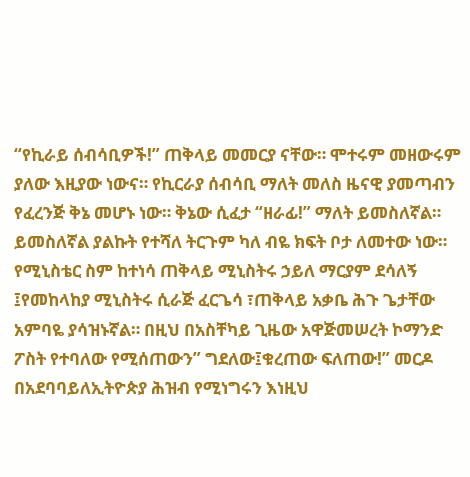“የኪራይ ሰብሳቢዎች!” ጠቅላይ መመርያ ናቸው። ሞተሩም መዘውሩም ያለው እዚያው ነውና። የኪርራያ ሰብሳቢ ማለት መለስ ዜናዊ ያመጣብን የፈረንጅ ቅኔ መሆኑ ነው። ቅኔው ሲፈታ “ዘራፊ!” ማለት ይመስለኛል። ይመስለኛል ያልኩት የተሻለ ትርጉም ካለ ብዬ ክፍት ቦታ ለመተው ነው።
የሚኒስቴር ስም ከተነሳ ጠቅላይ ሚኒስትሩ ኃይለ ማርያም ደሳለኝ ፤የመከላከያ ሚኒስትሩ ሲራጅ ፈርጌሳ ፣ጠቅላይ አቃቤ ሕጉ ጌታቸው አምባዬ ያሳዝኑኛል። በዚህ በአስቸካይ ጊዜው አዋጅመሠረት ኮማንድ ፖስት የተባለው የሚሰጠውን” ግደለው፤ቁረጠው ፍለጠው!” መርዶ በአደባባይለኢትዮጵያ ሕዝብ የሚነግሩን እነዚህ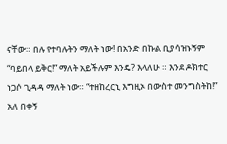ናቸው። በሉ የተባሉትን ማለት ነው! በአንድ በኩል ቢያሳዝኑኝም “ባይበላ ይቅር!” ማለት አይችሉም እንዴ? እላለሁ ። እንደ ዶክተር ነጋሶ ጊዳዳ ማለት ነው። “ተዘከረርኒ እግዚኦ በውስተ መንግስትከ!” አለ በቀኝ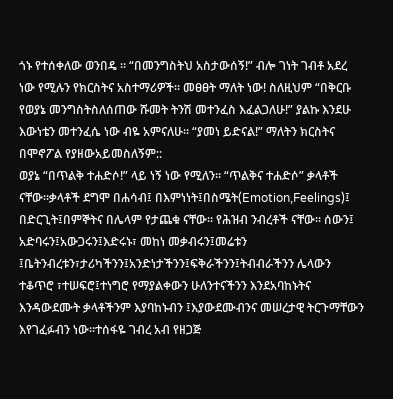ጎኑ የተሰቀለው ወንበዴ ። “በመንግስትህ አስታውሰኝ!” ብሎ ገነት ገብቶ አደረ ነው የሚሉን የክርስትና አስተማሪዎች። መፀፀት ማለት ነው! ስለዚህም “በቅርቡ የወያኔ መንግስትስለሰጠው ሹመት ትንሽ መተንፈስ እፈልጋለሁ!” ያልኩ እንደሁ እውነቴን መተንፈሴ ነው ብዬ አምናለሁ። “ያመነ ይድናል!” ማለትን ክርስትና በሞኖፖል የያዘውአይመስለኝም::
ወያኔ “በጥልቅ ተሐድሶ!” ላይ ነኝ ነው የሚለን። “ጥልቅና ተሐድሶ” ቃላቶች ናቸው።ቃላቶች ደግሞ በሐሳብ፤ በእምነነት፤በስሜት(Emotion,Feelings)፤ በድርጊት፤በምኞትና በሌላም የታጨቁ ናቸው። የሕዝብ ንብረቶች ናቸው። ሰውን፤ አድባሩን፤አውጋሩን፤እድሩኑ፣ መከነ መቃብሩን፤መሬቱን ፤ቤትንብረቱን፣ታሪካችንን፤አንድነታችንን፤ፍቅራችንን፤ትብብራችንን ሌላውን ተቆጥሮ ፣ተሠፍሮ፤ተነግሮ የማያልቀውን ሁለንተናችንን እንደአባከኑትና እንዳውደሙት ቃላቶችንም እያባከኑብን ፤እያውደሙብንና መሠረታዊ ትርጉማቸውን እየገፈፉብን ነው።ተሰፋዬ ገብረ አብ የዘጋጅ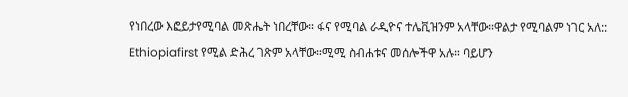የነበረው እፎይታየሚባል መጽሔት ነበረቸው። ፋና የሚባል ራዲዮና ተሌቪዝንም አላቸው።ዋልታ የሚባልም ነገር አለ:: Ethiopiafirst የሚል ድሕረ ገጽም አላቸው።ሚሚ ስብሐቱና መሰሎችዋ አሉ። ባይሆን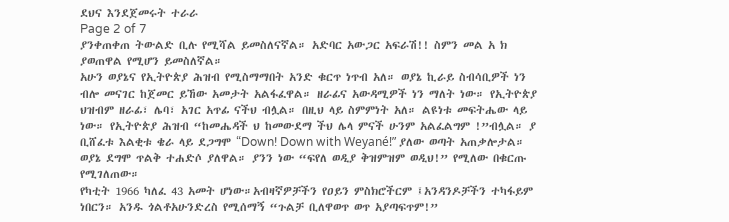ደህና እንደጀመሩት ተራራ
Page 2 of 7
ያንቀጠቀጠ ትውልድ ቢሉ የሚሻል ይመስለናኛል። አድባር አውጋር አፍራሽ!! ስምን መል አ ክ ያወጠዋል የሚሆን ይመስለኛል።
አሁን ወያኔና የኢትዮጵያ ሕዝብ የሚስማማበት አንድ ቁርጥ ነጥብ አለ። ወያኔ ኪራይ ስብሳቢዎች ነን ብሎ መናገር ከጀመር ይኸው አመታት አልፋፈዋል። ዘራፊና አውዳሚዎች ነን ማለት ነው። የኢትዮጵያ ህዝብም ዘራፊ፣ ሌባ፣ አገር አጥፊ ናችህ ብሏል። በዚህ ላይ ስምምነት አለ። ልዩነቱ መፍትሔው ላይ ነው። የኢትዮጵያ ሕዝብ “ከመሔዳች ህ ከመውደማ ችህ ሌላ ምናች ሁንም አልፈልግም !”ብሏል። ያ ቢሸፈቱ እልቂቱ ቄራ ላይ ደጋግሞ “Down! Down with Weyané!” ያለው ወጣት አጠቃሎታል። ወያኔ ደግሞ ጥልቅ ተሐድሶ ያለዋል። ያንን ነው “ፍየለ ወዲያ ቅዝምዝም ወዲህ!” የሚለው በቁርጡ የሚገለጠው።
የካቲት 1966 ካለፈ 43 አመት ሆነው።አብዛኛዎቻችን የዐይን ምስክሮችርም ፤አንዳንዶቻችን ተካፋይም ነበርን። አንዱ ጎልቶአሁንድረስ የሚሰማኝ “ጉልቻ ቢለዋወጥ ወጥ አያጣፍጥም!”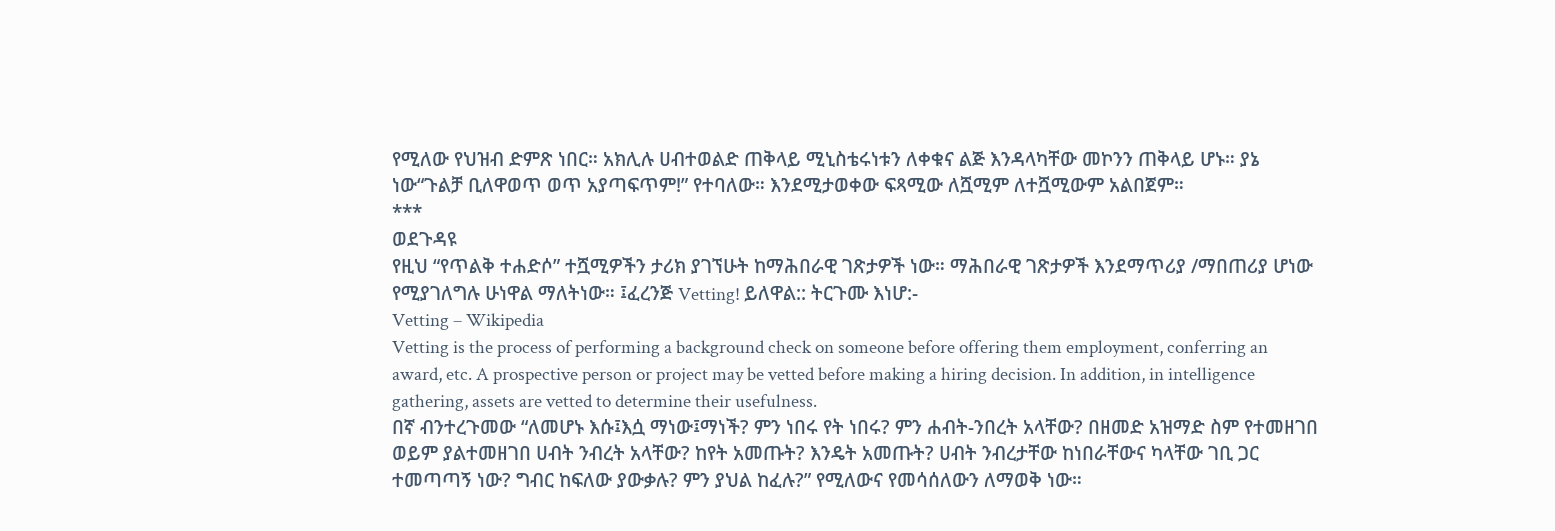የሚለው የህዝብ ድምጽ ነበር። አክሊሉ ሀብተወልድ ጠቅላይ ሚኒስቴሩነቱን ለቀቁና ልጅ እንዳላካቸው መኮንን ጠቅላይ ሆኑ። ያኔ ነው“ጉልቻ ቢለዋወጥ ወጥ አያጣፍጥም!” የተባለው። እንደሚታወቀው ፍጻሚው ለሿሚም ለተሿሚውም አልበጀም።
***
ወደጉዳዩ
የዚህ “የጥልቅ ተሐድሶ” ተሿሚዎችን ታሪክ ያገኘሁት ከማሕበራዊ ገጽታዎች ነው። ማሕበራዊ ገጽታዎች እንደማጥሪያ /ማበጠሪያ ሆነው የሚያገለግሉ ሁነዋል ማለትነው። ፤ፈረንጅ Vetting! ይለዋል:: ትርጉሙ እነሆ:-
Vetting – Wikipedia
Vetting is the process of performing a background check on someone before offering them employment, conferring an award, etc. A prospective person or project may be vetted before making a hiring decision. In addition, in intelligence gathering, assets are vetted to determine their usefulness.
በኛ ብንተረጉመው “ለመሆኑ እሱ፤እሷ ማነው፤ማነች? ምን ነበሩ የት ነበሩ? ምን ሐብት-ንበረት አላቸው? በዘመድ አዝማድ ስም የተመዘገበ ወይም ያልተመዘገበ ሀብት ንብረት አላቸው? ከየት አመጡት? እንዴት አመጡት? ሀብት ንብረታቸው ከነበራቸውና ካላቸው ገቢ ጋር ተመጣጣኝ ነው? ግብር ከፍለው ያውቃሉ? ምን ያህል ከፈሉ?” የሚለውና የመሳሰለውን ለማወቅ ነው።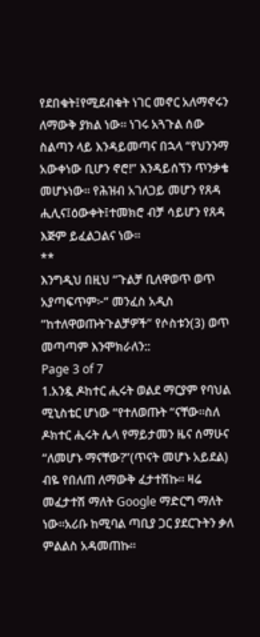የደበቁት፤የሚደብቁት ነገር መኖር አለማኖሩን ለማውቅ ያክል ነው። ነገሩ አጓጉል ሰው ስልጣን ላይ እንዳይመጣና በኋላ “የህንንማ አውቀነው ቢሆን ኖሮ!” እንዳይሰኘን ጥንቃቄ መሆኑነው። የሕዝብ አገለጋይ መሆን የጸዳ ሒሊና፤ዕውቀት፤ተመክሮ ብቻ ሳይሆን የጸዳ እጅም ይፈልጋልና ነው።
**
እንግዲህ በዚህ “ጉልቻ ቢለዋወጥ ወጥ አያጣፍጥም፦” መንፈስ አዲስ “ከተለዋወጡትጉልቻዎች” የሶስቱን(3) ወጥ መጣጣም እንሞክራለን::
Page 3 of 7
1.አንዷ ዶከተር ሒሩት ወልደ ማርያም የባህል ሚኒስቴር ሆነው “የተለወጡት “ናቸው።ስለ ዶክተር ሒሩት ሌላ የማይታመን ዜና ሰማሁና “ለመሆኑ ማናቸው?”(ጥናት መሆኑ አይደል) ብዬ የበለጠ ለማውቅ ፈታተሽኩ። ዛሬ መፈታተሽ ማለት Google ማድርግ ማለት ነው።አሪቡ ከሚባል ጣቢያ ጋር ያደርጉትን ቃለ ምልልስ አዳመጠኩ።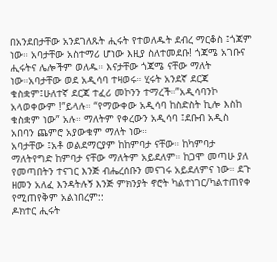በአንደበታቸው አንደገለጹት ሒሩት የተወለዱት ደብረ ማርቆስ ፤ጎጃም ነው። አባታቸው አስተማሪ ሆነው እዚያ ስለተመደቡ! ጎጃሜ አገቡና ሒሩትና ሌሎችም ወለዱ። እናታቸው ጎጃሜ ናቸው ማለት ነው።አባታቸው ወደ አዲሳባ ተዛወሩ። ሂሩት አንደኛ ደርጃ ቁስቋም፤ሁለተኛ ደርጃ ተፈሪ መኮንን ተማረች።”አዲሳባንኮ አላወቀውም !”ይላሉ። “የማውቀው አዲሳባ ከስድስት ኪሎ እስከ ቁስቋም ነው” አሉ። ማለትም የቀረውን አዲሳባ ፤ደቡብ አዲስ አበባን ጨምሮ አያውቁም ማለት ነው።
አባታቸው ፤አቶ ወልደማርያም ከከምባታ ናቸው። ከካምባታ ማለትየግድ ከምባታ ናቸው ማለትም አይደለም። ከጋሞ መጣሁ ያለ የመጣበትን ተናገር እንጅ ብሔረሰቡን መናገሩ አይደለምና ነው። ደጉ ዘመን አለፈ እንዳትሉኝ እንጅ ምክንያት ኖሮት ካልተነገር/ካልተጠየቀ የሚጠየቅም አልነበረም::
ዶክተር ሒሩት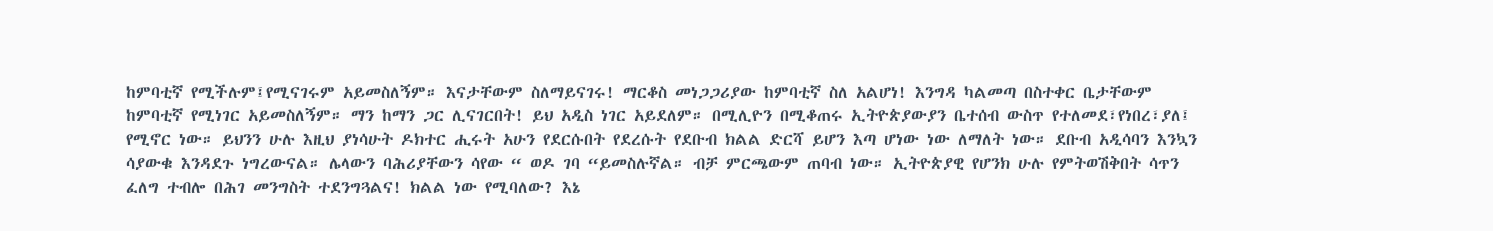ከምባቲኛ የሚችሉም፤የሚናገሩም አይመስለኝም። እናታቸውም ስለማይናገሩ! ማርቆስ መነጋጋሪያው ከምባቲኛ ስለ አልሆነ! እንግዳ ካልመጣ በስተቀር ቤታቸውም ከምባቲኛ የሚነገር አይመስለኝም። ማን ከማን ጋር ሊናገርበት! ይህ አዲስ ነገር አይደለም። በሚሊዮን በሚቆጠሩ ኢትዮጵያውያን ቤተሰብ ውስጥ የተለመደ፣የነበረ፣ያለ፤ የሚኖር ነው። ይህንን ሁሉ እዚህ ያነሳሁት ዶክተር ሒሩት አሁን የደርሱበት የደረሱት የደቡብ ክልል ድርሻ ይሆን እጣ ሆነው ነው ለማለት ነው። ደቡብ አዲሳባን እንኳን ሳያውቁ እንዳደጉ ነግረውናል። ሌላውን ባሕሪያቸውን ሳየው “ ወዶ ገባ “ይመስሉኛል። ብቻ ምርጫውም ጠባብ ነው። ኢትዮጵያዊ የሆንክ ሁሉ የምትወሽቅበት ሳጥን ፈለግ ተብሎ በሕገ መንግስት ተደንግጓልና! ክልል ነው የሚባለው? እኔ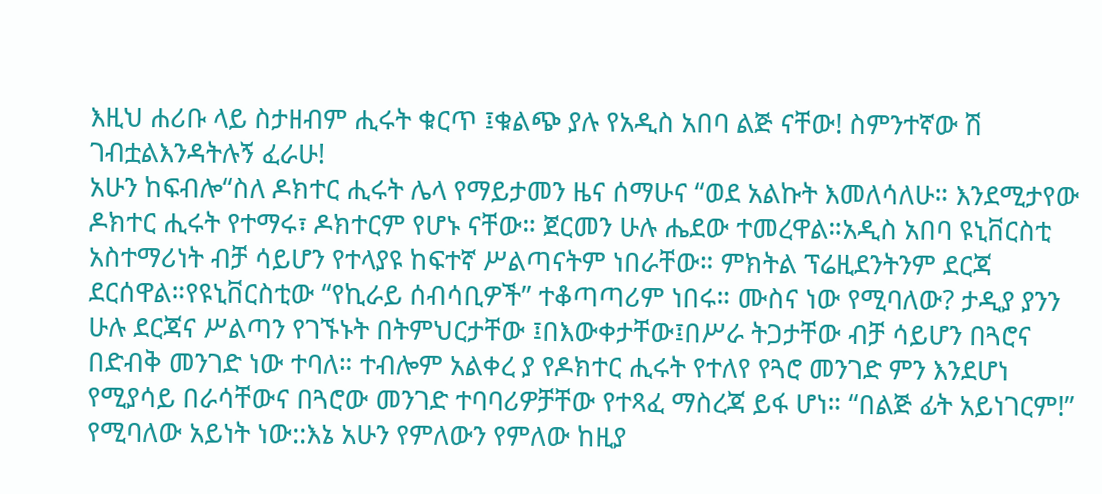እዚህ ሐሪቡ ላይ ስታዘብም ሒሩት ቁርጥ ፤ቁልጭ ያሉ የአዲስ አበባ ልጅ ናቸው! ስምንተኛው ሽ ገብቷልእንዳትሉኝ ፈራሁ!
አሁን ከፍብሎ“ስለ ዶክተር ሒሩት ሌላ የማይታመን ዜና ሰማሁና “ወደ አልኩት እመለሳለሁ። እንደሚታየው ዶክተር ሒሩት የተማሩ፣ ዶክተርም የሆኑ ናቸው። ጀርመን ሁሉ ሔደው ተመረዋል።አዲስ አበባ ዩኒቨርስቲ አስተማሪነት ብቻ ሳይሆን የተላያዩ ከፍተኛ ሥልጣናትም ነበራቸው። ምክትል ፕሬዚደንትንም ደርጃ ደርሰዋል።የዩኒቨርስቲው “የኪራይ ሰብሳቢዎች” ተቆጣጣሪም ነበሩ። ሙስና ነው የሚባለው? ታዲያ ያንን ሁሉ ደርጃና ሥልጣን የገኙኑት በትምህርታቸው ፤በእውቀታቸው፤በሥራ ትጋታቸው ብቻ ሳይሆን በጓሮና በድብቅ መንገድ ነው ተባለ። ተብሎም አልቀረ ያ የዶክተር ሒሩት የተለየ የጓሮ መንገድ ምን እንደሆነ የሚያሳይ በራሳቸውና በጓሮው መንገድ ተባባሪዎቻቸው የተጻፈ ማስረጃ ይፋ ሆነ። “በልጅ ፊት አይነገርም!” የሚባለው አይነት ነው::እኔ አሁን የምለውን የምለው ከዚያ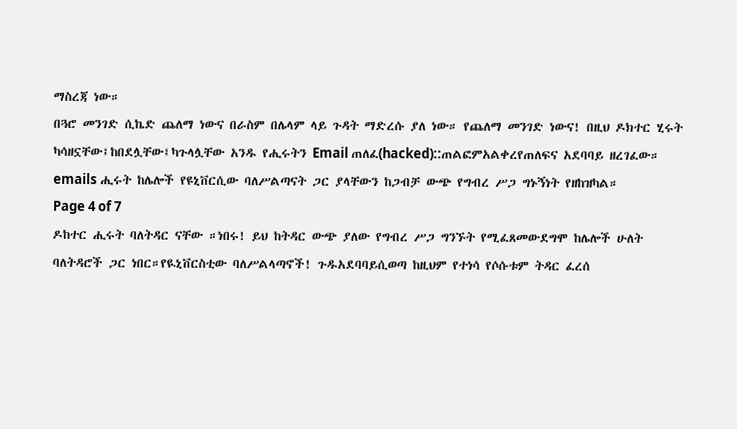ማስረጃ ነው።
በጓሮ መንገድ ሲኬድ ጨለማ ነውና በራስም በሌላም ላይ ጉዳት ማድረሱ ያለ ነው። የጨለማ መንገድ ነውና! በዚህ ዶክተር ሂሩት ካሳዘኗቸው፤ከበደሏቸው፤ካጉላሏቸው አንዱ የሒሩትን Email ጠለፈ(hacked)::ጠልፎምአልቀረየጠለፍና አደባባይ ዘረገፈው። emails ሒሩት ከሌሎች የዩኒቨርሲው ባለሥልጣናት ጋር ያላቸውን ከጋብቻ ውጭ የግብረ ሥጋ ግኑኝነት የዘከዝካል።
Page 4 of 7
ዶከተር ሒሩት ባለትዳር ናቸው ።ነበሩ! ይህ ከትዳር ውጭ ያለው የግብረ ሥጋ ግንኙት የሚፈጸመውደግሞ ከሌሎች ሁለት ባለትዳሮች ጋር ነበር።የዪኒቨርስቲው ባለሥልላጣኖች! ጉዱአደባባይሲወጣ ከዚህም የተነሳ የሶሱቱም ትዳር ፈረሰ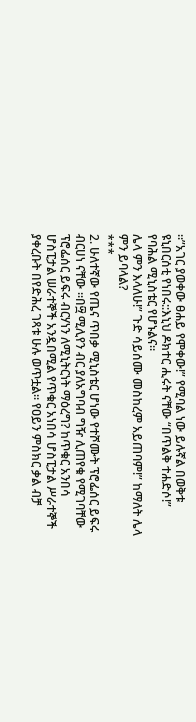።”አገር ያወቀው ፀሐይ የሞቀው!” የሚባል ነው ይሉኛል በወቅቱ ዩኒበርሰቲ የነበሩ::እኒህ ዶክተር ሒሩት ናቸው “በጥልቅ ተሐድሶ!” የባሕል ሚኒስቴር የሆኑልና።
ሌላ ምን እላለሁ!” ጉድ ሳይሰሙ መስከረም አይጠባም!” ከማለት ሌላ ምን ይባላል?
***
2. ሁለተኛው የጤና ጥበቃ ሚኒስቴር ሆነው የተሾሙት ፕሮፌሰር ይፍሩ ብርሀነ ናቸው ።በ፵ ሚሊየን ብር ያለአግባብ ግዥ ሊጠየቁ የሚገባቸው ፕሮፌሰር ይፍሩ ብርሃነን ለሚኒትርነት ማዕረግ? ከጥቁር አንበሳ ሆስፒታል ሠራተኞች አንዷበሚል የጥቁር አነበሳ ሆስፒታል ሥራተኞች ያቀረቡት በየድሕረ ገጻቱ ሁሉ ወጥቷል። የዐይን ምስክር ቃል ብቻ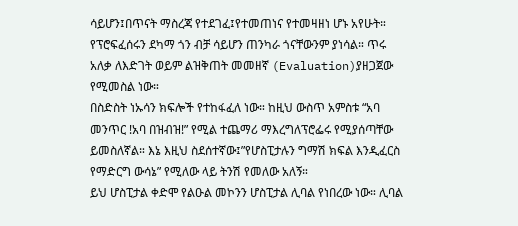ሳይሆን፤በጥናት ማስረጃ የተደገፈ፤የተመጠነና የተመዛዘነ ሆኑ አየሁት። የፕሮፍፈሰሩን ደካማ ጎን ብቻ ሳይሆን ጠንካራ ጎናቸውንም ያነሳል። ጥሩ አለቃ ለእድገት ወይም ልዝቅጠት መመዘኛ (Evaluation)ያዘጋጀው የሚመስል ነው።
በስድስት ነኡሳን ክፍሎች የተከፋፈለ ነው። ከዚህ ውስጥ አምስቱ “አባ መንጥር !አባ በዝብዝ!” የሚል ተጨማሪ ማእረግለፕሮፌሩ የሚያሰጣቸው ይመስለኛል። እኔ እዚህ ስደሰተኛው፤”የሆስፒታሉን ግማሽ ክፍል እንዲፈርስ የማድርግ ውሳኔ” የሚለው ላይ ትንሽ የመለው አለኝ።
ይህ ሆስፒታል ቀድሞ የልዑል መኮንን ሆስፒታል ሊባል የነበረው ነው። ሊባል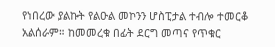የነበረው ያልኩት የልዑል መኮንን ሆስፒታል ተብሎ ተመርቆ አልሰራም። ከመመረቁ በፊት ደርግ መጣና የጥቁር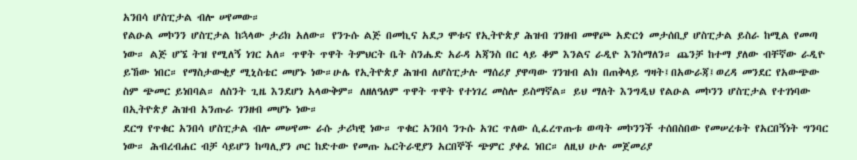አንበሳ ሆስፒታል ብሎ ሠየመው።
የልዑል መኮንን ሆስፒታል ከኋላው ታሪክ አለው። የንጉሱ ልጅ በመኪና አደጋ ሞቱና የኢትዮጵያ ሕዝብ ገንዘብ መዋጮ አድርጎ መታሰቢያ ሆስፒታል ይስራ ከሚል የመጣ ነው። ልጅ ሆኜ ትዝ የሚለኝ ነገር አለ። ጥዋት ጥዋት ትምህርት ቤት ስንሔድ አራዳ አጃንስ በር ላይ ቆም እንልና ራዲዮ እንስማለን። ጨንቻ ከተማ ያለው ብቸኛው ራዲዮ ይኸው ነበር። የማስታውቂያ ሚኒስቴር መሆኑ ነው።ሁሌ የኢትዮጵያ ሕዝብ ለሆስፒታሉ ማሰሪያ ያዋጣው ገንዝብ ልክ በጠቅላይ ግዛት፤በአውራጃ፤ወረዳ መንደር የአውጭው ስም ጭመር ይነበባል። ለስንት ጊዜ እንደሆነ አላውቅም። ለዘለዓለም ጥዋት ጥዋት የተነገረ መስሎ ይስማኛል። ይህ ማለት እንግዲህ የልዑል መኮንን ሆስፒታል የተገነባው በኢትዮጵያ ሕዝብ አንጡራ ገንዘብ መሆኑ ነው።
ደርግ የጥቁር አንበሳ ሆስፒታል ብሎ መሠየሙ ራሱ ታሪካዊ ነው። ጥቁር አንበሳ ንጉሱ አገር ጥለው ሲፈረጥጡቱ ወጣት መኮንንች ተሰበስበው የመሠረቱት የአርበኝነት ግንባር ነው። ሕብረብሐር ብቻ ሳይሆን ከጣሊያን ጦር ከድተው የመጡ ኤርትራዊያን አርበኞች ጭምር ያቀፈ ነበር። ለዚህ ሁሉ መጀመሪያ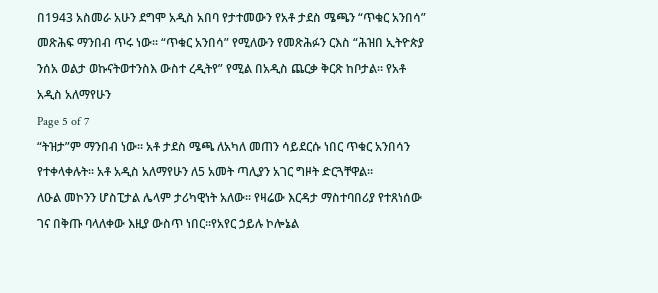በ1943 አስመራ አሁን ደግሞ አዲስ አበባ የታተመውን የአቶ ታደስ ሜጫን “ጥቁር አንበሳ” መጽሕፍ ማንበብ ጥሩ ነው። “ጥቁር አንበሳ” የሚለውን የመጽሕፉን ርእስ “ሕዝበ ኢትዮጵያ ንሰአ ወልታ ወኩናትወተንስእ ውስተ ረዲትየ” የሚል በአዲስ ጨርቃ ቅርጽ ከቦታል። የአቶ አዲስ አለማየሁን
Page 5 of 7
“ትዝታ”ም ማንበብ ነው። አቶ ታደስ ሜጫ ለአካለ መጠን ሳይደርሱ ነበር ጥቁር አንበሳን የተቀላቀሉት። አቶ አዲስ አለማየሁን ለ5 አመት ጣሊያን አገር ግዞት ድርጓቸዋል።
ለዑል መኮንን ሆስፒታል ሌላም ታሪካዊነት አለው። የዛሬው እርዳታ ማስተባበሪያ የተጸነሰው ገና በቅጡ ባላለቀው እዚያ ውስጥ ነበር።የአየር ኃይሉ ኮሎኔል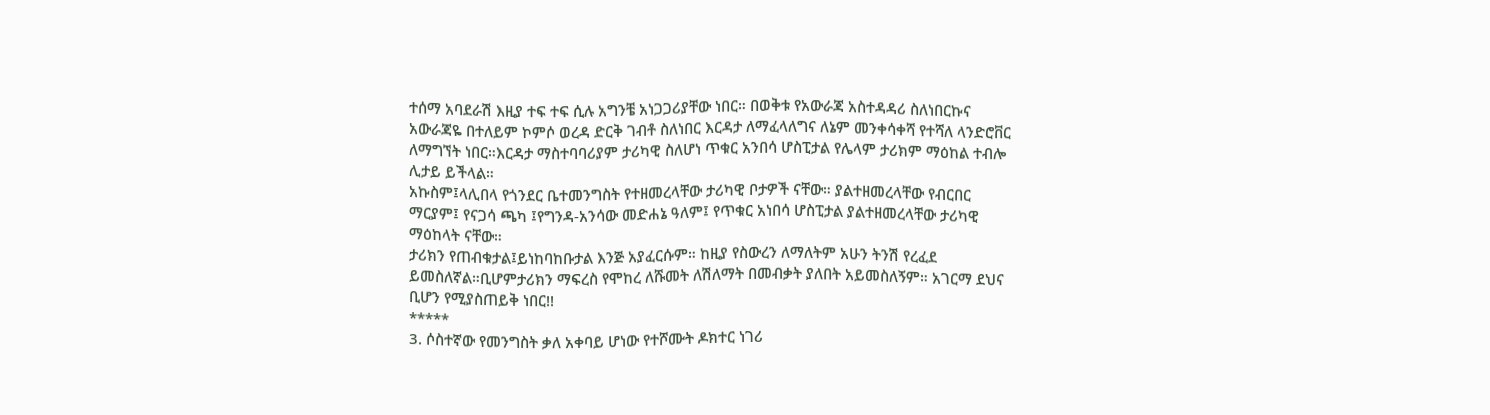ተሰማ አባደራሽ እዚያ ተፍ ተፍ ሲሉ አግንቼ አነጋጋሪያቸው ነበር። በወቅቱ የአውራጃ አስተዳዳሪ ስለነበርኩና አውራጃዬ በተለይም ኮምሶ ወረዳ ድርቅ ገብቶ ስለነበር እርዳታ ለማፈላለግና ለኔም መንቀሳቀሻ የተሻለ ላንድሮቨር ለማግኘት ነበር።እርዳታ ማስተባባሪያም ታሪካዊ ስለሆነ ጥቁር አንበሳ ሆስፒታል የሌላም ታሪክም ማዕከል ተብሎ ሊታይ ይችላል።
አኩስም፤ላሊበላ የጎንደር ቤተመንግስት የተዘመረላቸው ታሪካዊ ቦታዎች ናቸው። ያልተዘመረላቸው የብርበር ማርያም፤ የናጋሳ ጫካ ፤የግንዳ-አንሳው መድሐኔ ዓለም፤ የጥቁር አነበሳ ሆስፒታል ያልተዘመረላቸው ታሪካዊ ማዕከላት ናቸው።
ታሪክን የጠብቁታል፤ይነከባከቡታል እንጅ አያፈርሱም። ከዚያ የስውረን ለማለትም አሁን ትንሽ የረፈደ ይመስለኛል።ቢሆምታሪክን ማፍረስ የሞከረ ለሹመት ለሽለማት በመብቃት ያለበት አይመስለኝም። አገርማ ደህና ቢሆን የሚያስጠይቅ ነበር!!
*****
3. ሶስተኛው የመንግስት ቃለ አቀባይ ሆነው የተሾሙት ዶክተር ነገሪ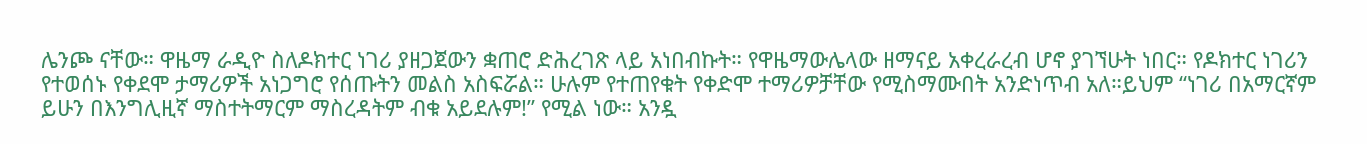ሌንጮ ናቸው። ዋዜማ ራዲዮ ስለዶክተር ነገሪ ያዘጋጀውን ቋጠሮ ድሕረገጽ ላይ አነበብኩት። የዋዜማውሌላው ዘማናይ አቀረራረብ ሆኖ ያገኘሁት ነበር። የዶክተር ነገሪን የተወሰኑ የቀደሞ ታማሪዎች አነጋግሮ የሰጡትን መልስ አስፍሯል። ሁሉም የተጠየቁት የቀድሞ ተማሪዎቻቸው የሚስማሙበት አንድነጥብ አለ።ይህም “ነገሪ በአማርኛም ይሁን በእንግሊዚኛ ማስተትማርም ማስረዳትም ብቁ አይደሉም!” የሚል ነው። አንዷ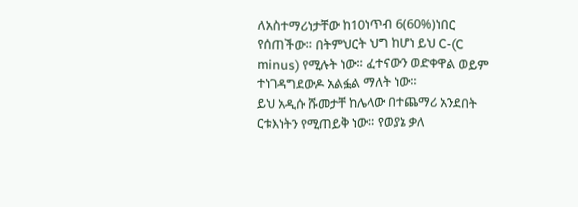ለአስተማሪነታቸው ከ10ነጥብ 6(60%)ነበር የሰጠችው። በትምህርት ህግ ከሆነ ይህ C-(C minus) የሚሉት ነው። ፈተናውን ወድቀዋል ወይም ተነገዳግደውዶ አልፏል ማለት ነው።
ይህ አዲሱ ሹመታቸ ከሌላው በተጨማሪ አንደበት ርቱእነትን የሚጠይቅ ነው። የወያኔ ቃለ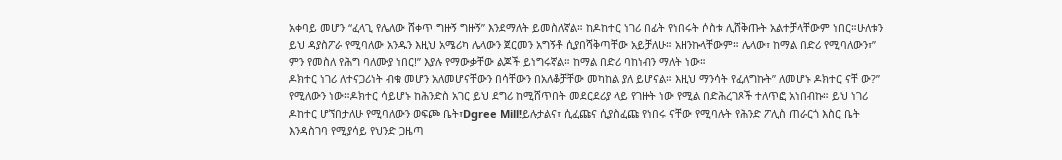አቀባይ መሆን “ፈላጊ የሌለው ሸቀጥ ግዙኝ ግዙኝ” እንደማለት ይመስለኛል። ከዶከተር ነገሪ በፊት የነበሩት ሶስቱ ሊሸቅጡት አልተቻላቸውም ነበር።ሁለቱን ይህ ዳያስፖራ የሚባለው አንዱን እዚህ አሜሪካ ሌላውን ጀርመን አግኝቶ ሲያበሻቅጣቸው አይቻለሁ። አዘንኩላቸውም። ሌላው፣ ከማል በድሪ የሚባለውን፣” ምን የመስለ የሕግ ባለሙያ ነበር!” እያሉ የማውቃቸው ልጆች ይነግሩኛል። ከማል በድሪ ባከነብን ማለት ነው።
ዶክተር ነገሪ ለተናጋሪነት ብቁ መሆን አለመሆናቸውን በሳቸውን በአለቆቻቸው መካከል ያለ ይሆናል። እዚህ ማንሳት የፈለግኩት” ለመሆኑ ዶክተር ናቸ ው?” የሚለውን ነው።ዶክተር ሳይሆኑ ከሕንድስ አገር ይህ ደግሪ ከሚሸጥበት መደርደሪያ ላይ የገዙት ነው የሚል በድሕረገጾች ተለጥፎ አነበብኩ። ይህ ነገሪ ዶከተር ሆኘበታለሁ የሚባለውን ወፍጮ ቤት፣Dgree Mill!ይሉታልና፣ ሲፈጩና ሲያስፈጩ የነበሩ ናቸው የሚባሉት የሕንድ ፖሊስ ጠራርጎ እስር ቤት እንዳስገባ የሚያሳይ የህንድ ጋዜጣ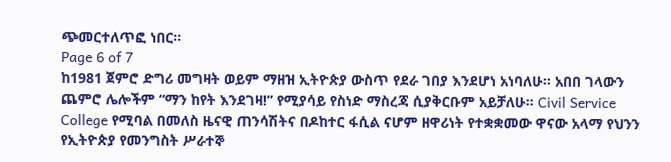ጭመርተለጥፎ ነበር።
Page 6 of 7
ከ1981 ጀምሮ ድግሪ መግዛት ወይም ማዘዝ ኢትዮጵያ ውስጥ የደራ ገበያ እንደሆነ አነባለሁ። አበበ ገላውን ጨምሮ ሌሎችም “ማን ከየት እንደገዛ!” የሚያሳይ የስነድ ማስረጃ ሲያቅርቡም አይቻለሁ። Civil Service College የሚባል በመለስ ዜናዊ ጠንሳሽትና በዶከተር ፋሲል ናሆም ዘዋሪነት የተቋቋመው ዋናው አላማ የህንን የኢትዮጵያ የመንግስት ሥራተኞ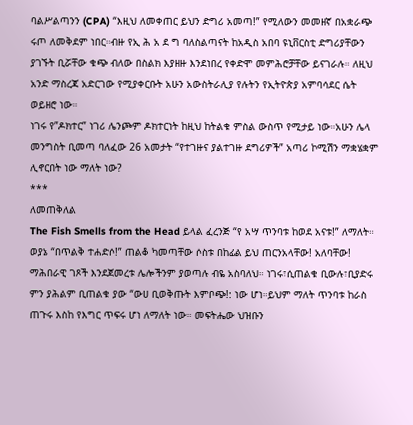ባልሥልጣንን (CPA) “እዚህ ለመቀጠር ይህን ድግሪ አመጣ!” የሚለውን መመዘኛ በአቋራጭ ሩጦ ለመቅደም ነበር።ብዙ የኢ ሕ አ ደ ግ ባለስልጣናት ከአዲስ አበባ ዩኒቨርስቲ ድግሪያቸውን ያገኙት ቢሯቸው ቁጭ ብለው በስልክ እያዘዙ እንደነበረ የቀድሞ መምሕሮቻቸው ይናገራሉ። ለዚህ አንድ ማስረጃ አድርገው የሚያቀርቡት አሁን አውስትራሊያ የሉትን የኢትዮጵያ አምባሳደር ሴት ወይዘሮ ነው።
ነገሩ የ”ዶክተር” ነገሪ ሌንጮም ዶክተርነት ከዚህ ከትልቁ ምስል ውስጥ የሚታይ ነው።አሁን ሌላ መንግስት ቢመጣ ባለፈው 26 አመታት “የተገዙና ያልተገዙ ደግሪዎች” አጣሪ ኮሚሽን ማቋሄቋም ሊኖርበት ነው ማለት ነው?
***
ለመጠቅለል
The Fish Smells from the Head ይላል ፈረንጅ “የ አሣ ጥንባቱ ከወደ አናቱ!” ለማለት። ወያኔ “በጥልቅ ተሐድሶ!” ጠልቆ ካመጣቸው ሶስቱ በከፊል ይህ ጠርንአላቸው! አለባቸው! ማሕበራዊ ገጾች እንደጀመረቱ ሌሎችንም ያወጣሉ ብዬ አስባለህ። ነገሩ፣ሲጠልቁ ቢውሉ፣ቢያድሩ ምን ያሕልም ቢጠልቁ ያው “ውሀ ቢወቅጡት እምቦጭ!: ነው ሆነ።ይህም ማለት ጥንባቱ ከራስ ጠጉሩ እስከ የእግር ጥፍሩ ሆነ ለማለት ነው። መፍትሔው ህዝቡን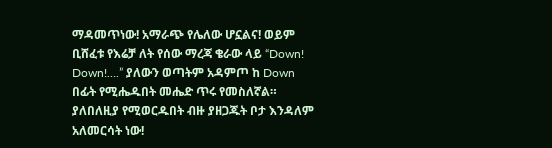ማዳመጥነው! አማራጭ የሌለው ሆኗልና! ወይም ቢሸፈቱ የእሬቻ ለት የሰው ማረጃ ቄራው ላይ “Down! Down!….” ያለውን ወጣትም አዳምጦ ከ Down በፊት የሚሔዱበት መሔድ ጥሩ የመስለኛል። ያለበለዚያ የሚወርዱበት ብዙ ያዘጋጁት ቦታ እንዳለም አለመርሳት ነው!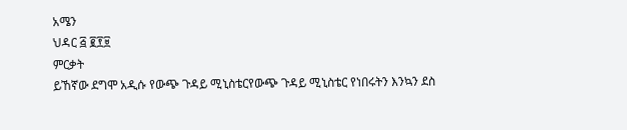አሜን
ህዳር ፭ ፪፻፱
ምርቃት
ይኸኛው ደግሞ አዲሱ የውጭ ጉዳይ ሚኒስቴርየውጭ ጉዳይ ሚኒስቴር የነበሩትን እንኳን ደስ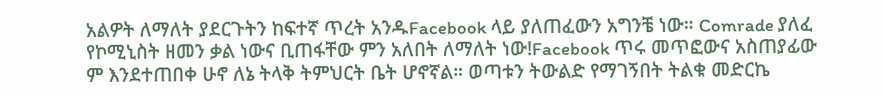አልዎት ለማለት ያደርጉትን ከፍተኛ ጥረት አንዱFacebook ላይ ያለጠፈውን አግንቼ ነው። Comrade ያለፈ የኮሚኒስት ዘመን ቃል ነውና ቢጠፋቸው ምን አለበት ለማለት ነው!Facebook ጥሩ መጥፎውና አስጠያፊው ም እንደተጠበቀ ሁኖ ለኔ ትላቅ ትምህርት ቤት ሆኖኛል። ወጣቱን ትውልድ የማገኝበት ትልቁ መድርኬ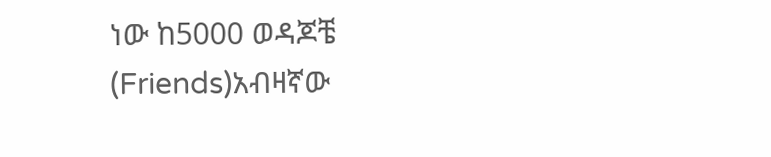ነው ከ5000 ወዳጆቼ (Friends)አብዛኛው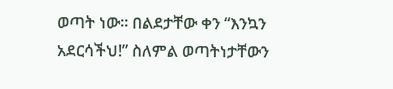ወጣት ነው። በልደታቸው ቀን “እንኳን አደርሳችህ!” ስለምል ወጣትነታቸውን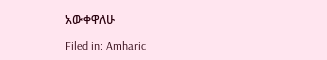አውቀዋለሁ

Filed in: Amharic